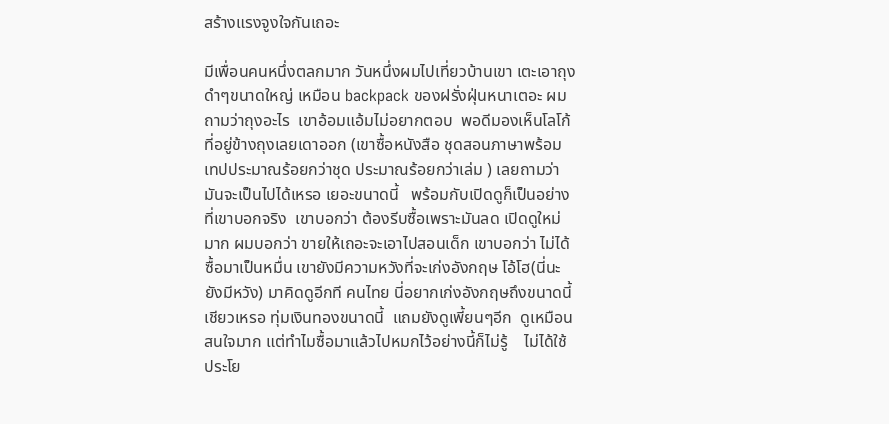สร้างแรงจูงใจกันเถอะ

มีเพื่อนคนหนึ่งตลกมาก วันหนึ่งผมไปเที่ยวบ้านเขา เตะเอาถุงดำๆขนาดใหญ่ เหมือน backpack ของฝรั่งฝุ่นหนาเตอะ ผมถามว่าถุงอะไร  เขาอ้อมแอ้มไม่อยากตอบ  พอดีมองเห็นโลโก้ที่อยู่ข้างถุงเลยเดาออก (เขาซื้อหนังสือ ชุดสอนภาษาพร้อมเทปประมาณร้อยกว่าชุด ประมาณร้อยกว่าเล่ม ) เลยถามว่ามันจะเป็นไปได้เหรอ เยอะขนาดนี้   พร้อมกับเปิดดูก็เป็นอย่างที่เขาบอกจริง  เขาบอกว่า ต้องรีบซื้อเพราะมันลด เปิดดูใหม่มาก ผมบอกว่า ขายให้เถอะจะเอาไปสอนเด็ก เขาบอกว่า ไม่ได้ ซื้อมาเป็นหมื่น เขายังมีความหวังที่จะเก่งอังกฤษ โอ้โฮ(นี่นะยังมีหวัง) มาคิดดูอีกที คนไทย นี่อยากเก่งอังกฤษถึงขนาดนี้เชียวเหรอ ทุ่มเงินทองขนาดนี้  แถมยังดูเพี้ยนๆอีก  ดูเหมือนสนใจมาก แต่ทำไมซื้อมาแล้วไปหมกไว้อย่างนี้ก็ไม่รู้    ไม่ได้ใช้ประโย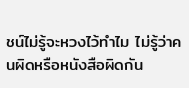ชน์ไม่รู้จะหวงไว้ทำไม ไม่รู้ว่าคนผิดหรือหนังสือผิดกัน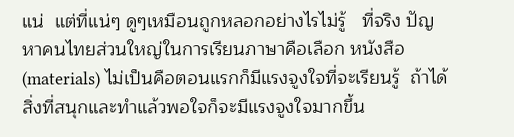แน่  แต่ที่แน่ๆ ดูๆเหมือนถูกหลอกอย่างไรไม่รู้   ที่จริง ปัญหาคนไทยส่วนใหญ่ในการเรียนภาษาคือเลือก หนังสือ (materials) ไม่เป็นคือตอนแรกก็มีแรงจูงใจที่จะเรียนรู้  ถ้าได้สิ่งที่สนุกและทำแล้วพอใจก็จะมีแรงจูงใจมากขึ้น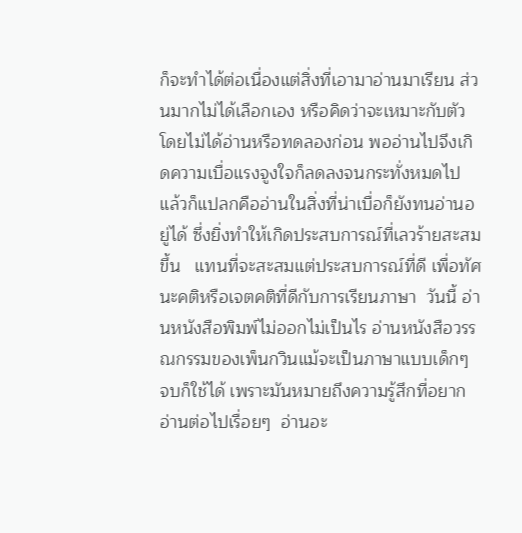ก็จะทำได้ต่อเนื่องแต่สิ่งที่เอามาอ่านมาเรียน ส่วนมากไม่ได้เลือกเอง หรือคิดว่าจะเหมาะกับตัวโดยไม่ได้อ่านหรือทดลองก่อน พออ่านไปจึงเกิดความเบื่อแรงจูงใจก็ลดลงจนกระทั่งหมดไป  แล้วก็แปลกคืออ่านในสิ่งที่น่าเบื่อก็ยังทนอ่านอยู่ได้ ซึ่งยิ่งทำให้เกิดประสบการณ์ที่เลวร้ายสะสมขึ้น   แทนที่จะสะสมแต่ประสบการณ์ที่ดี เพื่อทัศนะคติหรือเจตคติที่ดีกับการเรียนภาษา  วันนี้ อ่านหนังสือพิมพ์ไม่ออกไม่เป็นไร อ่านหนังสือวรรณกรรมของเพ็นกวินแม้จะเป็นภาษาแบบเด็กๆ จบก็ใช้ได้ เพราะมันหมายถึงความรู้สึกที่อยากอ่านต่อไปเรื่อยๆ  อ่านอะ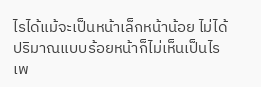ไรได้แม้จะเป็นหน้าเล็กหน้าน้อย ไม่ได้ปริมาณแบบร้อยหน้าก็ไม่เห็นเป็นไร เพ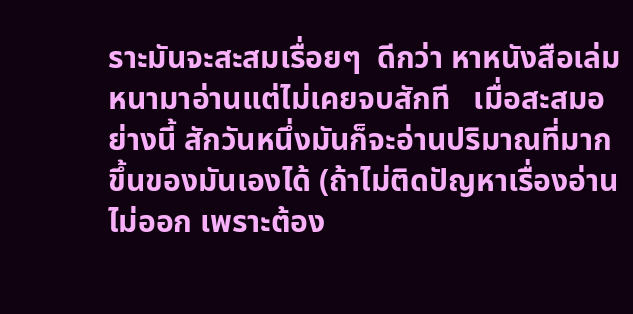ราะมันจะสะสมเรื่อยๆ  ดีกว่า หาหนังสือเล่มหนามาอ่านแต่ไม่เคยจบสักที   เมื่อสะสมอย่างนี้ สักวันหนึ่งมันก็จะอ่านปริมาณที่มากขึ้นของมันเองได้ (ถ้าไม่ติดปัญหาเรื่องอ่านไม่ออก เพราะต้อง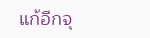แก้อีกจุ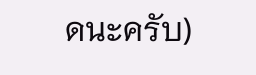ดนะครับ)